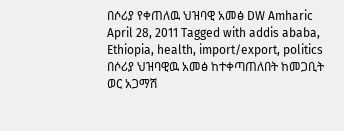በሶሪያ የቀጠለዉ ህዝባዊ አመፅ DW Amharic April 28, 2011 Tagged with addis ababa, Ethiopia, health, import/export, politics በሶሪያ ህዝባዊዉ አመፅ ከተቀጣጠለበት ከመጋቢት ወር አጋማሽ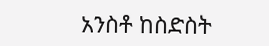አንስቶ ከስድስት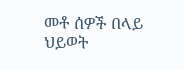መቶ ሰዎች በላይ ህይወት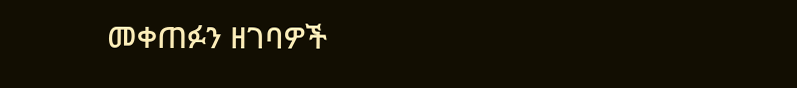መቀጠፉን ዘገባዎች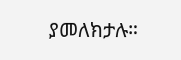ያመለክታሉ።